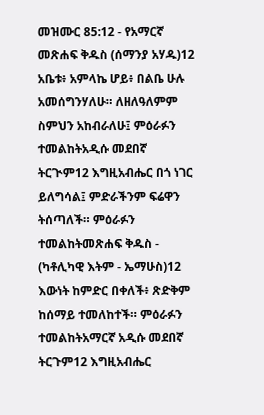መዝሙር 85:12 - የአማርኛ መጽሐፍ ቅዱስ (ሰማንያ አሃዱ)12 አቤቱ፥ አምላኬ ሆይ፥ በልቤ ሁሉ አመሰግንሃለሁ። ለዘለዓለምም ስምህን አከብራለሁ፤ ምዕራፉን ተመልከትአዲሱ መደበኛ ትርጒም12 እግዚአብሔር በጎ ነገር ይለግሳል፤ ምድራችንም ፍሬዋን ትሰጣለች። ምዕራፉን ተመልከትመጽሐፍ ቅዱስ - (ካቶሊካዊ እትም - ኤማሁስ)12 እውነት ከምድር በቀለች፥ ጽድቅም ከሰማይ ተመለከተች። ምዕራፉን ተመልከትአማርኛ አዲሱ መደበኛ ትርጉም12 እግዚአብሔር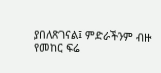ያበለጽገናል፤ ምድራችንም ብዙ የመከር ፍሬ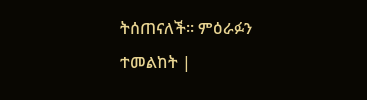ትሰጠናለች። ምዕራፉን ተመልከት |